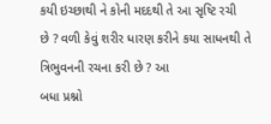કયી ઇચ્છાથી ને કોની મદદથી તે આ સૃષ્ટિ રચી
છે ? વળી કેવું શરીર ધારણ કરીને કયા સાધનથી તે ત્રિભુવનની રચના કરી છે ? આ
બધા પ્રશ્નો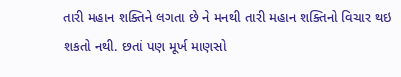તારી મહાન શક્તિને લગતા છે ને મનથી તારી મહાન શક્તિનો વિચાર થઇ
શકતો નથી. છતાં પણ મૂર્ખ માણસો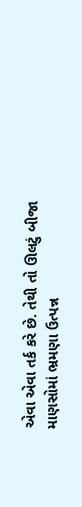એવા એવા તર્ક કરે છે. તેથી તો ઊલટું બીજા
માણસોમાં ભ્રમણા ઉત્પન્ન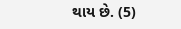થાય છે. (5)